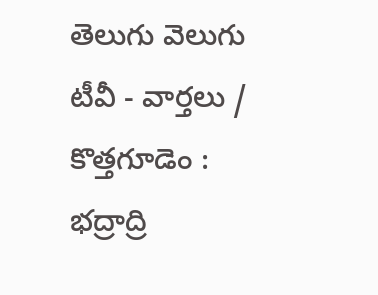తెలుగు వెలుగు టీవీ - వార్తలు / కొత్తగూడెం : భద్రాద్రి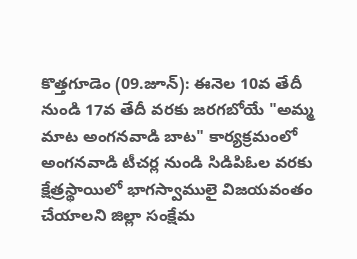కొత్తగూడెం (09.జూన్): ఈనెల 10వ తేదీ నుండి 17వ తేదీ వరకు జరగబోయే "అమ్మ మాట అంగనవాడి బాట" కార్యక్రమంలో అంగనవాడి టీచర్ల నుండి సిడిపిఓల వరకు క్షేత్రస్థాయిలో భాగస్వాములై విజయవంతం చేయాలని జిల్లా సంక్షేమ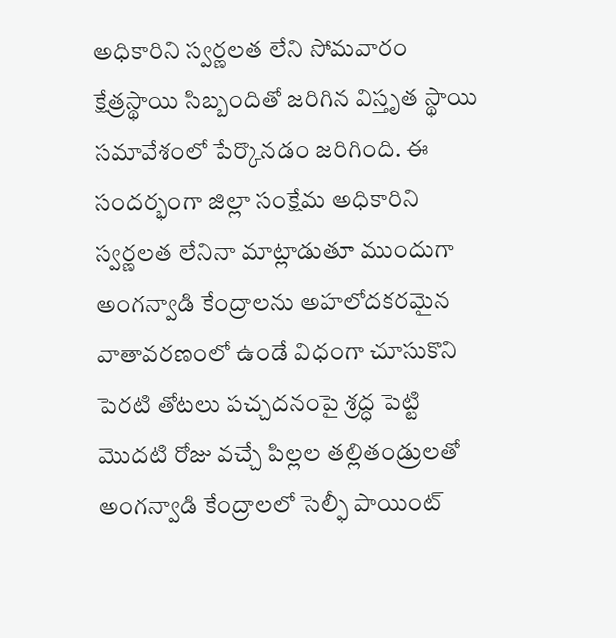అధికారిని స్వర్ణలత లేని సోమవారం క్షేత్రస్థాయి సిబ్బందితో జరిగిన విస్తృత స్థాయి సమావేశంలో పేర్కొనడం జరిగింది. ఈ సందర్భంగా జిల్లా సంక్షేమ అధికారిని స్వర్ణలత లేనినా మాట్లాడుతూ ముందుగా అంగన్వాడి కేంద్రాలను అహలోదకరమైన వాతావరణంలో ఉండే విధంగా చూసుకొని పెరటి తోటలు పచ్చదనంపై శ్రద్ధ పెట్టి మొదటి రోజు వచ్చే పిల్లల తల్లితండ్రులతో అంగన్వాడి కేంద్రాలలో సెల్ఫీ పాయింట్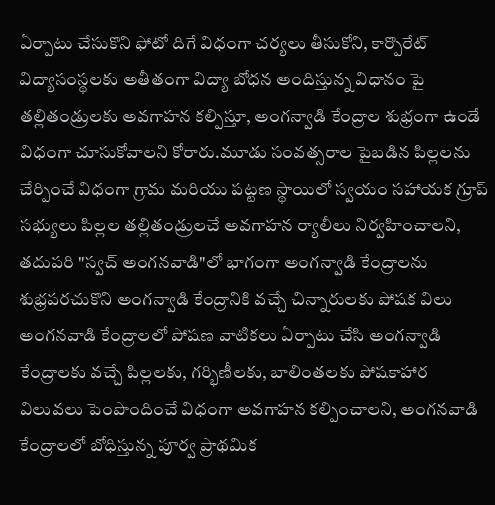ఏర్పాటు చేసుకొని ఫోటో దిగే విధంగా చర్యలు తీసుకోని, కార్పొరేట్ విద్యాసంస్థలకు అతీతంగా విద్యా బోధన అందిస్తున్న విధానం పై తల్లితండ్రులకు అవగాహన కల్పిస్తూ, అంగన్వాడి కేంద్రాల శుభ్రంగా ఉండే విధంగా చూసుకోవాలని కోరారు.మూడు సంవత్సరాల పైబడిన పిల్లలను చేర్పించే విధంగా గ్రామ మరియు పట్టణ స్థాయిలో స్వయం సహాయక గ్రూప్ సభ్యులు పిల్లల తల్లితండ్రులచే అవగాహన ర్యాలీలు నిర్వహించాలని, తదుపరి "స్వచ్ అంగనవాడి"లో భాగంగా అంగన్వాడి కేంద్రాలను శుభ్రపరచుకొని అంగన్వాడి కేంద్రానికి వచ్చే చిన్నారులకు పోషక విలు అంగనవాడి కేంద్రాలలో పోషణ వాటికలు ఏర్పాటు చేసి అంగన్వాడి కేంద్రాలకు వచ్చే పిల్లలకు, గర్భిణీలకు, బాలింతలకు పోషకాహార విలువలు పెంపొందించే విధంగా అవగాహన కల్పించాలని, అంగనవాడి కేంద్రాలలో బోధిస్తున్న పూర్వ ప్రాథమిక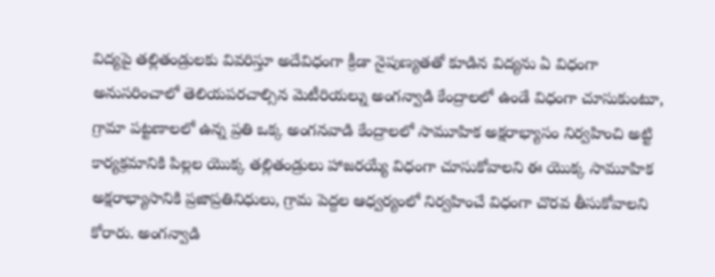విద్యపై తల్లితండ్రులకు వివరిస్తూ అదేవిధంగా క్రీడా నైపుణ్యతతో కూడిన విద్యను ఏ విధంగా అనుసరించాలో తెలియపరచాల్సిన మెటీరియల్ను అంగన్వాడి కేంద్రాలలో ఉండే విధంగా చూసుకుంటూ, గ్రామా పట్టణాలలో ఉన్న ప్రతి ఒక్క అంగనవాడి కేంద్రాలలో సామూహిక అక్షరాభ్యాసం నిర్వహించి అట్టి కార్యక్రమానికి పిల్లల యొక్క తల్లితండ్రులు హాజరయ్యే విధంగా చూసుకోవాలని ఈ యొక్క సామూహిక అక్షరాభ్యాసానికి ప్రజాప్రతినిధులు, గ్రామ పెద్దల ఆధ్వర్యంలో నిర్వహించే విధంగా చొరవ తీసుకోవాలని కోరారు. అంగన్వాడి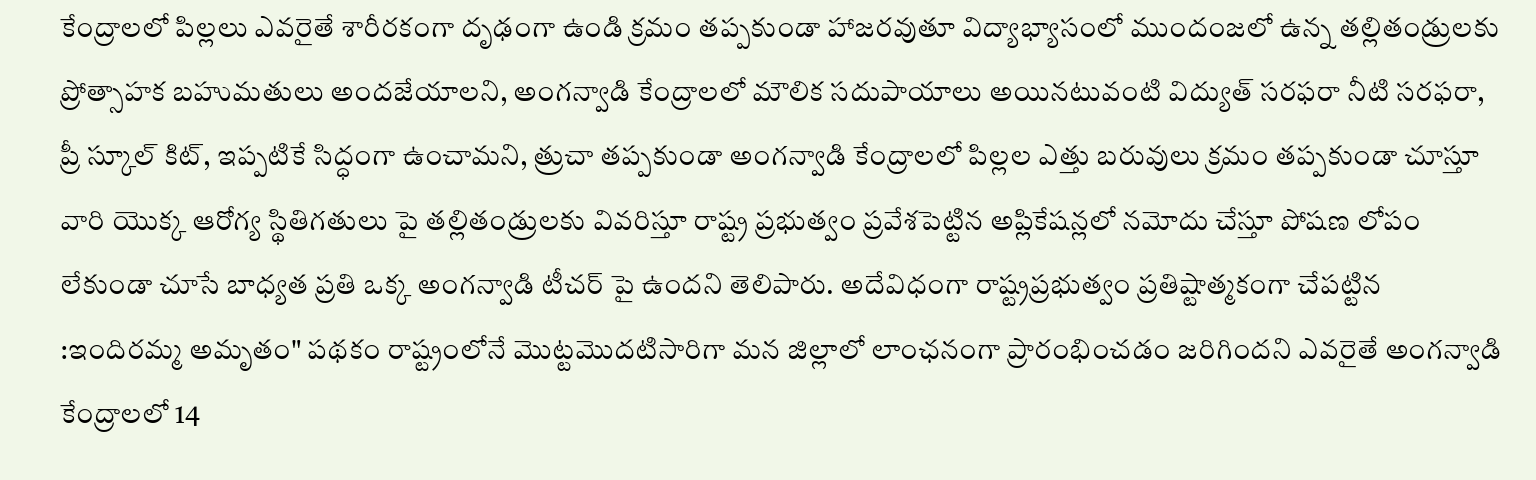కేంద్రాలలో పిల్లలు ఎవరైతే శారీరకంగా దృఢంగా ఉండి క్రమం తప్పకుండా హాజరవుతూ విద్యాభ్యాసంలో ముందంజలో ఉన్న తల్లితండ్రులకు ప్రోత్సాహక బహుమతులు అందజేయాలని, అంగన్వాడి కేంద్రాలలో మౌలిక సదుపాయాలు అయినటువంటి విద్యుత్ సరఫరా నీటి సరఫరా, ప్రీ స్కూల్ కిట్, ఇప్పటికే సిద్ధంగా ఉంచామని, త్రుచా తప్పకుండా అంగన్వాడి కేంద్రాలలో పిల్లల ఎత్తు బరువులు క్రమం తప్పకుండా చూస్తూ వారి యొక్క ఆరోగ్య స్థితిగతులు పై తల్లితండ్రులకు వివరిస్తూ రాష్ట్ర ప్రభుత్వం ప్రవేశపెట్టిన అప్లికేషన్లలో నమోదు చేస్తూ పోషణ లోపం లేకుండా చూసే బాధ్యత ప్రతి ఒక్క అంగన్వాడి టీచర్ పై ఉందని తెలిపారు. అదేవిధంగా రాష్ట్రప్రభుత్వం ప్రతిష్టాత్మకంగా చేపట్టిన :ఇందిరమ్మ అమృతం" పథకం రాష్ట్రంలోనే మొట్టమొదటిసారిగా మన జిల్లాలో లాంఛనంగా ప్రారంభించడం జరిగిందని ఎవరైతే అంగన్వాడి కేంద్రాలలో 14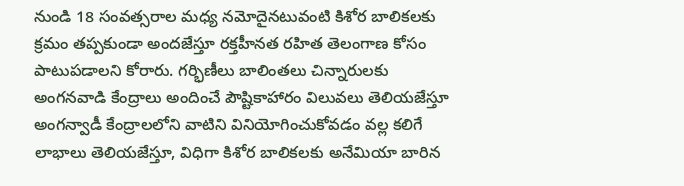నుండి 18 సంవత్సరాల మధ్య నమోదైనటువంటి కిశోర బాలికలకు క్రమం తప్పకుండా అందజేస్తూ రక్తహీనత రహిత తెలంగాణ కోసం పాటుపడాలని కోరారు. గర్భిణీలు బాలింతలు చిన్నారులకు అంగనవాడి కేంద్రాలు అందించే పౌష్టికాహారం విలువలు తెలియజేస్తూ అంగన్వాడీ కేంద్రాలలోని వాటిని వినియోగించుకోవడం వల్ల కలిగే లాభాలు తెలియజేస్తూ, విధిగా కిశోర బాలికలకు అనేమియా బారిన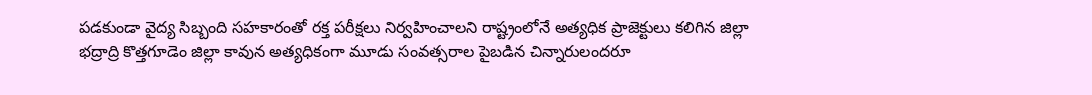పడకుండా వైద్య సిబ్బంది సహకారంతో రక్త పరీక్షలు నిర్వహించాలని రాష్ట్రంలోనే అత్యధిక ప్రాజెక్టులు కలిగిన జిల్లా భద్రాద్రి కొత్తగూడెం జిల్లా కావున అత్యధికంగా మూడు సంవత్సరాల పైబడిన చిన్నారులందరూ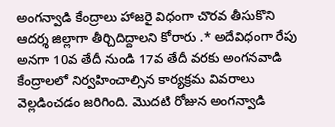అంగన్వాడి కేంద్రాలు హాజరై విధంగా చొరవ తీసుకొని ఆదర్శ జిల్లాగా తీర్చిదిద్దాలని కోరారు .* అదేవిధంగా రేపు అనగా 10వ తేదీ నుండి 17వ తేదీ వరకు అంగనవాడి కేంద్రాలలో నిర్వహించాల్సిన కార్యక్రమ వివరాలు వెల్లడించడం జరిగింది. మొదటి రోజున అంగన్వాడి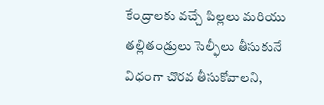కేంద్రాలకు వచ్చే పిల్లలు మరియు తల్లితండ్రులు సెల్ఫీలు తీసుకునే విధంగా చొరవ తీసుకోవాలని,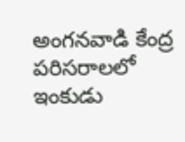అంగనవాడి కేంద్ర పరిసరాలలో ఇంకుడు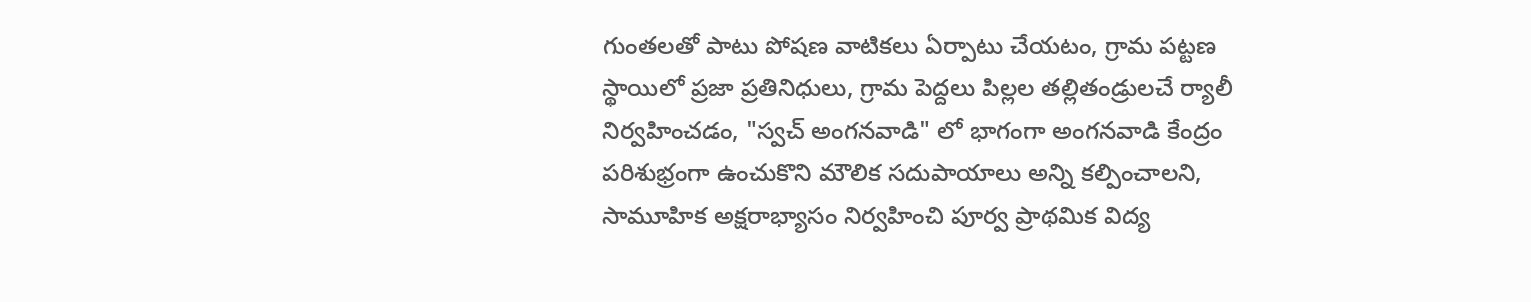గుంతలతో పాటు పోషణ వాటికలు ఏర్పాటు చేయటం, గ్రామ పట్టణ స్థాయిలో ప్రజా ప్రతినిధులు, గ్రామ పెద్దలు పిల్లల తల్లితండ్రులచే ర్యాలీ నిర్వహించడం, "స్వచ్ అంగనవాడి" లో భాగంగా అంగనవాడి కేంద్రం పరిశుభ్రంగా ఉంచుకొని మౌలిక సదుపాయాలు అన్ని కల్పించాలని, సామూహిక అక్షరాభ్యాసం నిర్వహించి పూర్వ ప్రాథమిక విద్య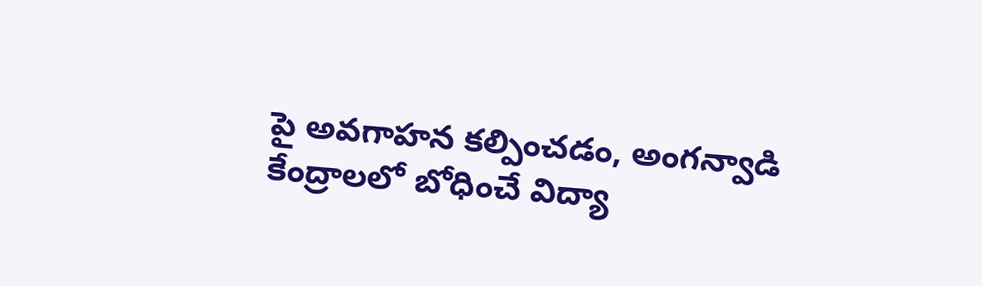పై అవగాహన కల్పించడం, అంగన్వాడి కేంద్రాలలో బోధించే విద్యా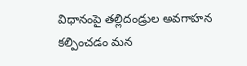విధానంపై తల్లిదండ్రుల అవగాహన కల్పించడం మన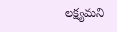లక్ష్యమని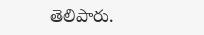తెలిపారు.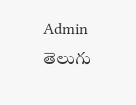Admin
తెలుగు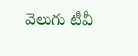వెలుగు టీవీ